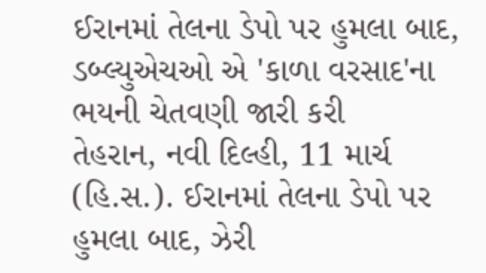ઈરાનમાં તેલના ડેપો પર હુમલા બાદ, ડબ્લ્યુએચઓ એ 'કાળા વરસાદ'ના ભયની ચેતવણી જારી કરી
તેહરાન, નવી દિલ્હી, 11 માર્ચ (હિ.સ.). ઈરાનમાં તેલના ડેપો પર હુમલા બાદ, ઝેરી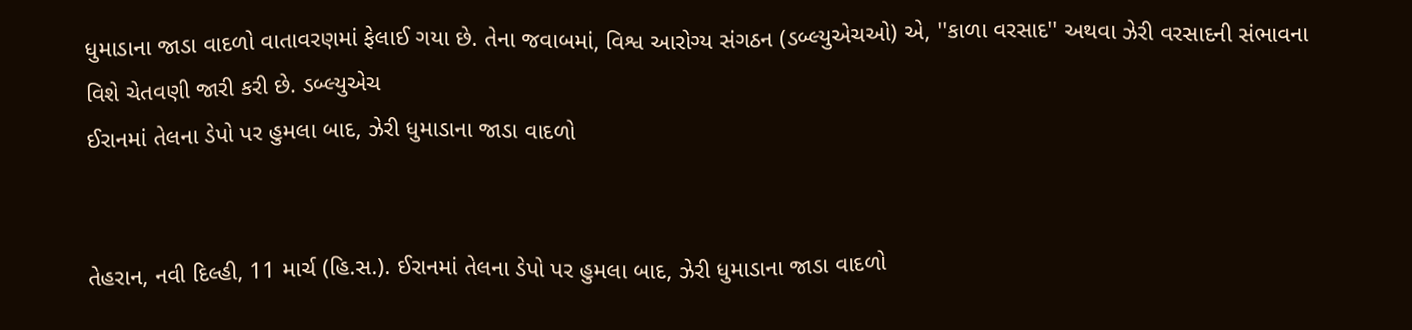ધુમાડાના જાડા વાદળો વાતાવરણમાં ફેલાઈ ગયા છે. તેના જવાબમાં, વિશ્વ આરોગ્ય સંગઠન (ડબ્લ્યુએચઓ) એ, ''કાળા વરસાદ'' અથવા ઝેરી વરસાદની સંભાવના વિશે ચેતવણી જારી કરી છે. ડબ્લ્યુએચ
ઈરાનમાં તેલના ડેપો પર હુમલા બાદ, ઝેરી ધુમાડાના જાડા વાદળો


તેહરાન, નવી દિલ્હી, 11 માર્ચ (હિ.સ.). ઈરાનમાં તેલના ડેપો પર હુમલા બાદ, ઝેરી ધુમાડાના જાડા વાદળો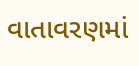વાતાવરણમાં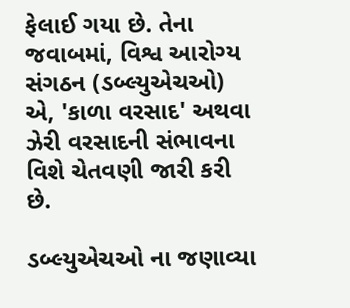ફેલાઈ ગયા છે. તેના જવાબમાં, વિશ્વ આરોગ્ય સંગઠન (ડબ્લ્યુએચઓ) એ, 'કાળા વરસાદ' અથવા ઝેરી વરસાદની સંભાવના વિશે ચેતવણી જારી કરી છે.

ડબ્લ્યુએચઓ ના જણાવ્યા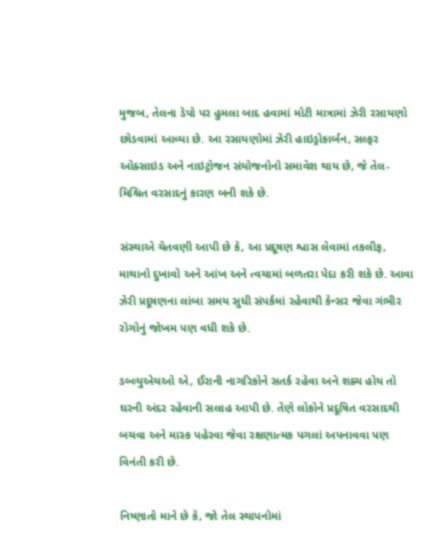મુજબ, તેલના ડેપો પર હુમલા બાદ હવામાં મોટી માત્રામાં ઝેરી રસાયણો છોડવામાં આવ્યા છે. આ રસાયણોમાં ઝેરી હાઇડ્રોકાર્બન, સલ્ફર ઓક્સાઇડ અને નાઇટ્રોજન સંયોજનોનો સમાવેશ થાય છે, જે તેલ-મિશ્રિત વરસાદનું કારણ બની શકે છે.

સંસ્થાએ ચેતવણી આપી છે કે, આ પ્રદૂષણ શ્વાસ લેવામાં તકલીફ, માથાનો દુખાવો અને આંખ અને ત્વચામાં બળતરા પેદા કરી શકે છે. આવા ઝેરી પ્રદૂષણના લાંબા સમય સુધી સંપર્કમાં રહેવાથી કેન્સર જેવા ગંભીર રોગોનું જોખમ પણ વધી શકે છે.

ડબ્લ્યુએચઓ એ, ઈરાની નાગરિકોને સતર્ક રહેવા અને શક્ય હોય તો ઘરની અંદર રહેવાની સલાહ આપી છે. તેણે લોકોને પ્રદૂષિત વરસાદથી બચવા અને માસ્ક પહેરવા જેવા રક્ષણાત્મક પગલાં અપનાવવા પણ વિનંતી કરી છે.

નિષ્ણાતો માને છે કે, જો તેલ સ્થાપનોમાં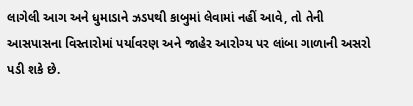લાગેલી આગ અને ધુમાડાને ઝડપથી કાબુમાં લેવામાં નહીં આવે, તો તેની આસપાસના વિસ્તારોમાં પર્યાવરણ અને જાહેર આરોગ્ય પર લાંબા ગાળાની અસરો પડી શકે છે.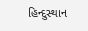હિન્દુસ્થાન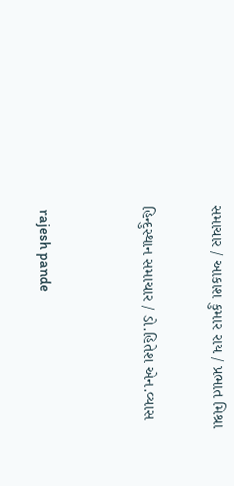સમાચાર / આકાશ કુમાર રાય / પ્રભાત મિશ્રા

હિન્દુસ્થાન સમાચાર / ડો.હિતેશ એન.વ્યાસ


 rajesh pande